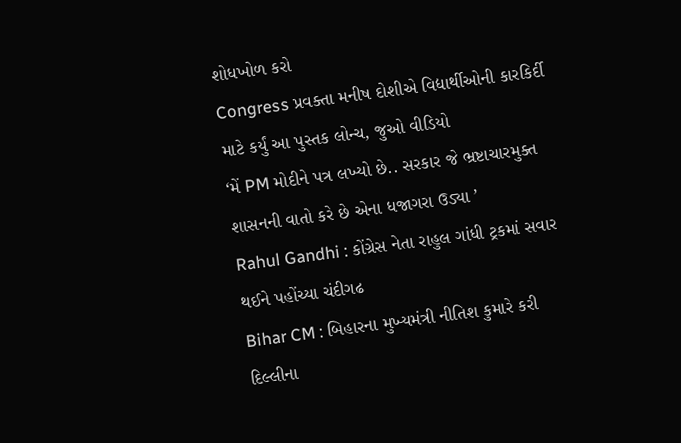શોધખોળ કરો
Congress પ્રવક્તા મનીષ દોશીએ વિદ્યાર્થીઓની કારકિર્દી માટે કર્યું આ પુસ્તક લોન્ચ, જુઓ વીડિયો
‘મેં PM મોદીને પત્ર લખ્યો છે.. સરકાર જે ભ્રષ્ટાચારમુક્ત શાસનની વાતો કરે છે એના ધજાગરા ઉડ્યા ’
Rahul Gandhi : કોંગ્રેસ નેતા રાહુલ ગાંધી ટ્રકમાં સવાર થઈને પહોંચ્યા ચંદીગઢ
Bihar CM : બિહારના મુખ્યમંત્રી નીતિશ કુમારે કરી દિલ્લીના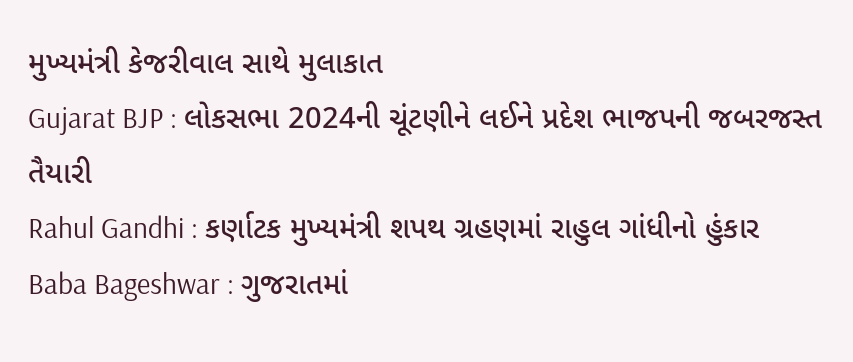મુખ્યમંત્રી કેજરીવાલ સાથે મુલાકાત
Gujarat BJP : લોકસભા 2024ની ચૂંટણીને લઈને પ્રદેશ ભાજપની જબરજસ્ત તૈયારી
Rahul Gandhi : કર્ણાટક મુખ્યમંત્રી શપથ ગ્રહણમાં રાહુલ ગાંધીનો હુંકાર
Baba Bageshwar : ગુજરાતમાં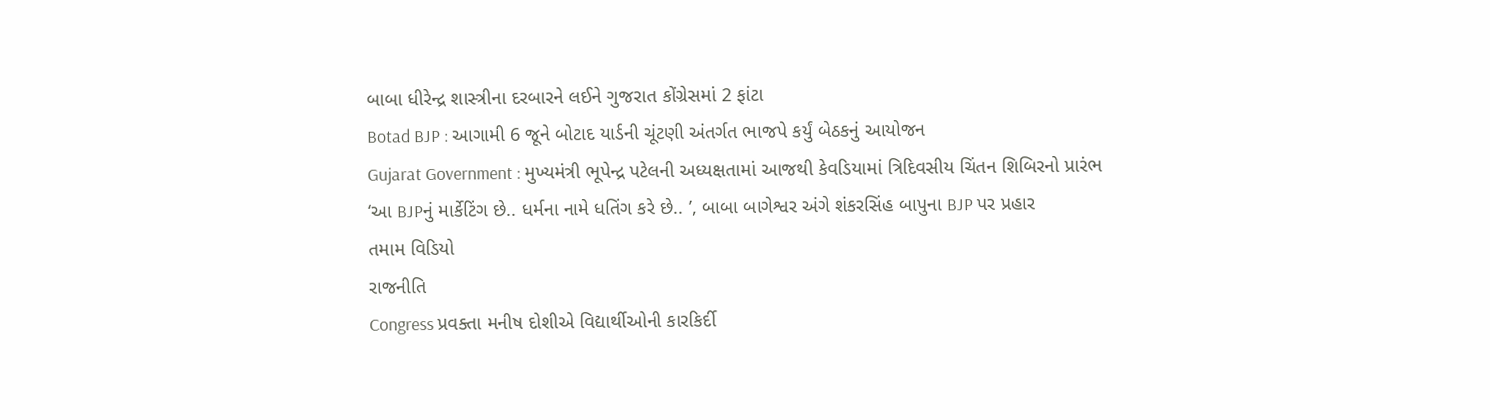બાબા ધીરેન્દ્ર શાસ્ત્રીના દરબારને લઈને ગુજરાત કોંગ્રેસમાં 2 ફાંટા
Botad BJP : આગામી 6 જૂને બોટાદ યાર્ડની ચૂંટણી અંતર્ગત ભાજપે કર્યું બેઠકનું આયોજન
Gujarat Government : મુખ્યમંત્રી ભૂપેન્દ્ર પટેલની અધ્યક્ષતામાં આજથી કેવડિયામાં ત્રિદિવસીય ચિંતન શિબિરનો પ્રારંભ
‘આ BJPનું માર્કેટિંગ છે.. ધર્મના નામે ધતિંગ કરે છે.. ’, બાબા બાગેશ્વર અંગે શંકરસિંહ બાપુના BJP પર પ્રહાર
તમામ વિડિયો
રાજનીતિ
Congress પ્રવક્તા મનીષ દોશીએ વિદ્યાર્થીઓની કારકિર્દી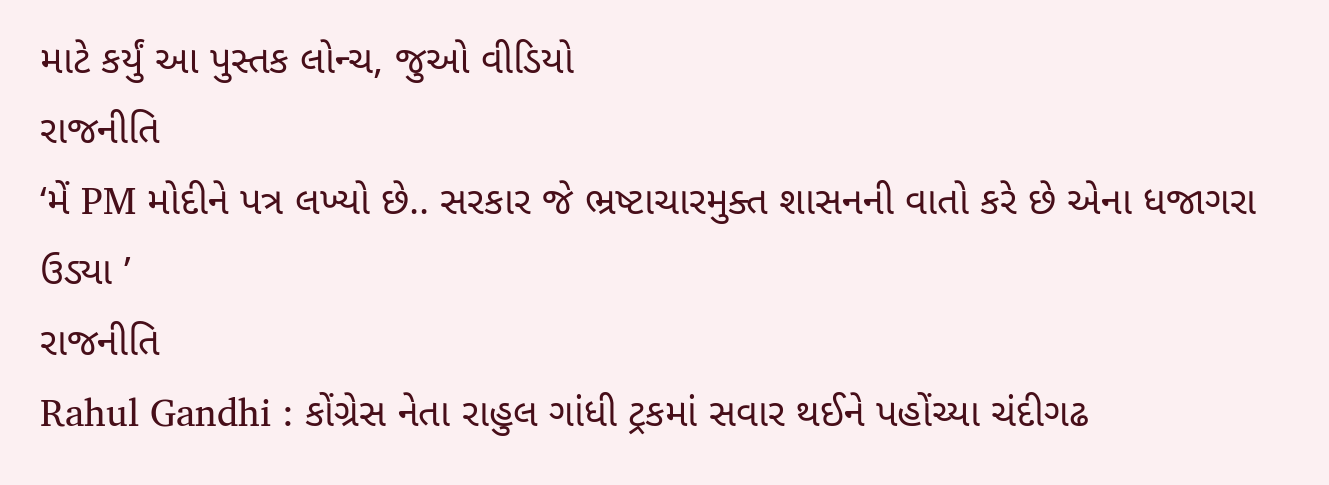માટે કર્યું આ પુસ્તક લોન્ચ, જુઓ વીડિયો
રાજનીતિ
‘મેં PM મોદીને પત્ર લખ્યો છે.. સરકાર જે ભ્રષ્ટાચારમુક્ત શાસનની વાતો કરે છે એના ધજાગરા ઉડ્યા ’
રાજનીતિ
Rahul Gandhi : કોંગ્રેસ નેતા રાહુલ ગાંધી ટ્રકમાં સવાર થઈને પહોંચ્યા ચંદીગઢ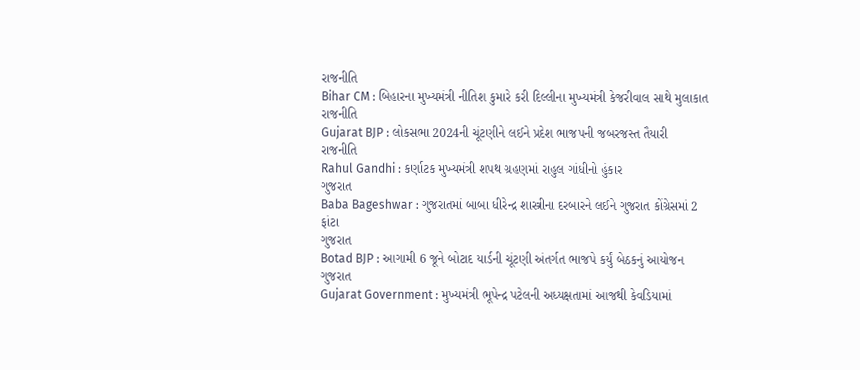રાજનીતિ
Bihar CM : બિહારના મુખ્યમંત્રી નીતિશ કુમારે કરી દિલ્લીના મુખ્યમંત્રી કેજરીવાલ સાથે મુલાકાત
રાજનીતિ
Gujarat BJP : લોકસભા 2024ની ચૂંટણીને લઈને પ્રદેશ ભાજપની જબરજસ્ત તૈયારી
રાજનીતિ
Rahul Gandhi : કર્ણાટક મુખ્યમંત્રી શપથ ગ્રહણમાં રાહુલ ગાંધીનો હુંકાર
ગુજરાત
Baba Bageshwar : ગુજરાતમાં બાબા ધીરેન્દ્ર શાસ્ત્રીના દરબારને લઈને ગુજરાત કોંગ્રેસમાં 2 ફાંટા
ગુજરાત
Botad BJP : આગામી 6 જૂને બોટાદ યાર્ડની ચૂંટણી અંતર્ગત ભાજપે કર્યું બેઠકનું આયોજન
ગુજરાત
Gujarat Government : મુખ્યમંત્રી ભૂપેન્દ્ર પટેલની અધ્યક્ષતામાં આજથી કેવડિયામાં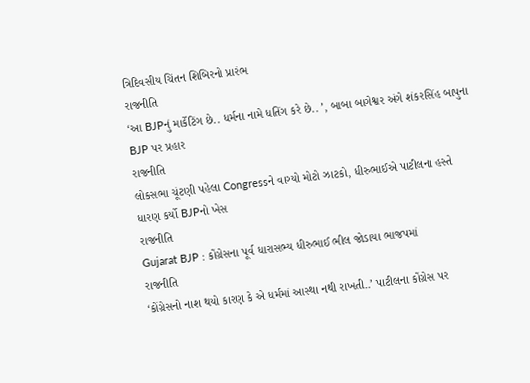ત્રિદિવસીય ચિંતન શિબિરનો પ્રારંભ
રાજનીતિ
‘આ BJPનું માર્કેટિંગ છે.. ધર્મના નામે ધતિંગ કરે છે.. ’, બાબા બાગેશ્વર અંગે શંકરસિંહ બાપુના BJP પર પ્રહાર
રાજનીતિ
લોકસભા ચૂંટણી પહેલા Congressને વાગ્યો મોટો ઝાટકો, ધીરુભાઈએ પાટીલના હસ્તે ધારણ કર્યો BJPનો ખેસ
રાજનીતિ
Gujarat BJP : કોંગ્રેસના પૂર્વ ધારાસભ્ય ધીરુભાઈ ભીલ જોડાયા ભાજપમાં
રાજનીતિ
‘કોંગ્રેસનો નાશ થયો કારણ કે એ ધર્મમાં આસ્થા નથી રાખતી..’ પાટીલના કોંગ્રેસ પર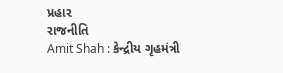પ્રહાર
રાજનીતિ
Amit Shah : કેન્દ્રીય ગૃહમંત્રી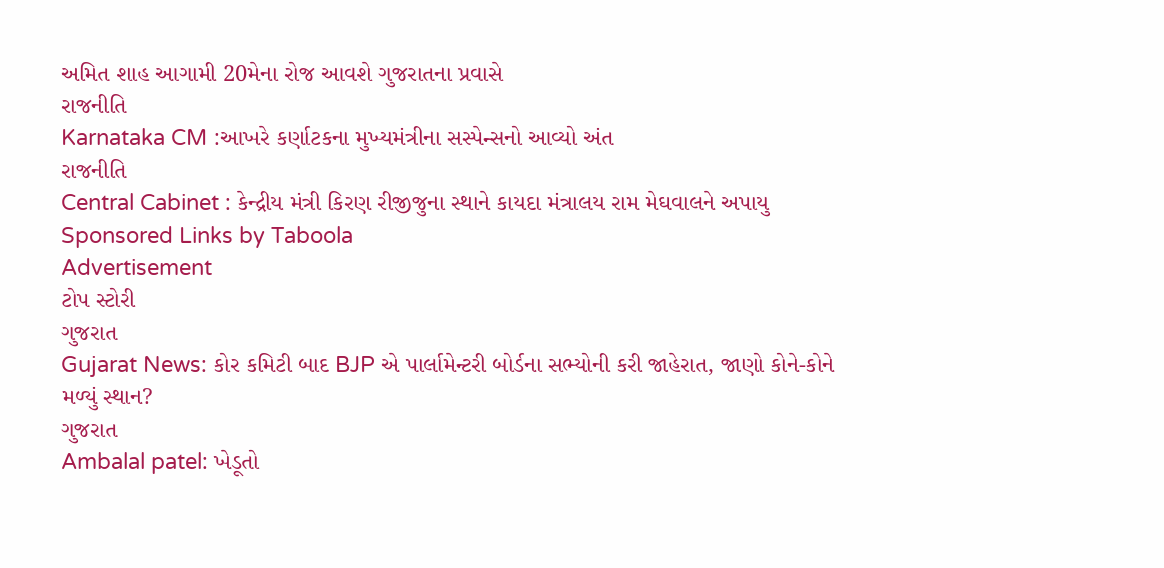અમિત શાહ આગામી 20મેના રોજ આવશે ગુજરાતના પ્રવાસે
રાજનીતિ
Karnataka CM :આખરે કર્ણાટકના મુખ્યમંત્રીના સસ્પેન્સનો આવ્યો અંત
રાજનીતિ
Central Cabinet : કેન્દ્રીય મંત્રી કિરણ રીજીજુના સ્થાને કાયદા મંત્રાલય રામ મેઘવાલને અપાયુ
Sponsored Links by Taboola
Advertisement
ટોપ સ્ટોરી
ગુજરાત
Gujarat News: કોર કમિટી બાદ BJP એ પાર્લામેન્ટરી બોર્ડના સભ્યોની કરી જાહેરાત, જાણો કોને-કોને મળ્યું સ્થાન?
ગુજરાત
Ambalal patel: ખેડૂતો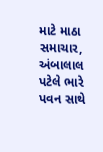માટે માઠા સમાચાર, અંબાલાલ પટેલે ભારે પવન સાથે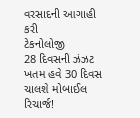વરસાદની આગાહી કરી
ટેકનોલોજી
28 દિવસની ઝંઝટ ખતમ હવે 30 દિવસ ચાલશે મોબાઈલ રિચાર્જ!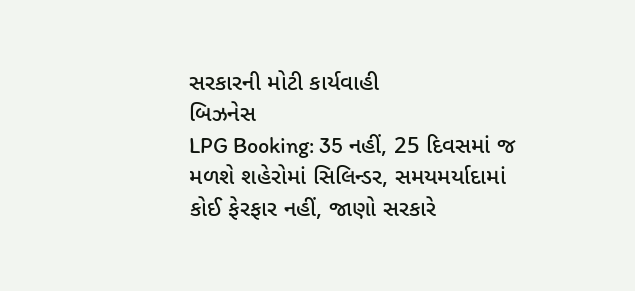સરકારની મોટી કાર્યવાહી
બિઝનેસ
LPG Booking: 35 નહીં, 25 દિવસમાં જ મળશે શહેરોમાં સિલિન્ડર, સમયમર્યાદામાં કોઈ ફેરફાર નહીં, જાણો સરકારે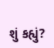શું કહ્યું?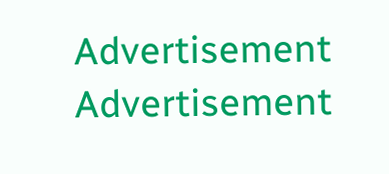Advertisement
Advertisement